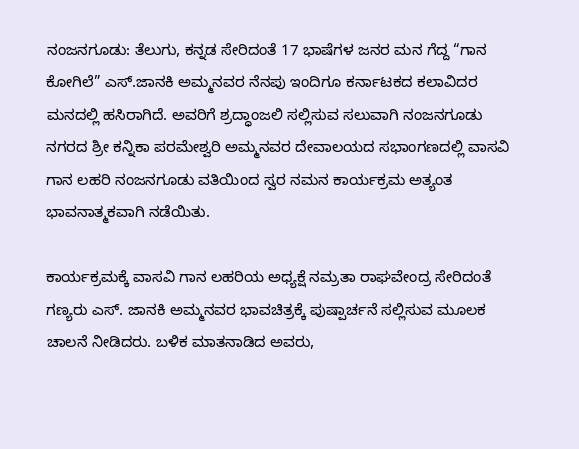ನಂಜನಗೂಡು: ತೆಲುಗು, ಕನ್ನಡ ಸೇರಿದಂತೆ 17 ಭಾಷೆಗಳ ಜನರ ಮನ ಗೆದ್ದ “ಗಾನ ಕೋಗಿಲೆ” ಎಸ್.ಜಾನಕಿ ಅಮ್ಮನವರ ನೆನಪು ಇಂದಿಗೂ ಕರ್ನಾಟಕದ ಕಲಾವಿದರ ಮನದಲ್ಲಿ ಹಸಿರಾಗಿದೆ. ಅವರಿಗೆ ಶ್ರದ್ಧಾಂಜಲಿ ಸಲ್ಲಿಸುವ ಸಲುವಾಗಿ ನಂಜನಗೂಡು ನಗರದ ಶ್ರೀ ಕನ್ನಿಕಾ ಪರಮೇಶ್ವರಿ ಅಮ್ಮನವರ ದೇವಾಲಯದ ಸಭಾಂಗಣದಲ್ಲಿ ವಾಸವಿ ಗಾನ ಲಹರಿ ನಂಜನಗೂಡು ವತಿಯಿಂದ ಸ್ವರ ನಮನ ಕಾರ್ಯಕ್ರಮ ಅತ್ಯಂತ ಭಾವನಾತ್ಮಕವಾಗಿ ನಡೆಯಿತು.

ಕಾರ್ಯಕ್ರಮಕ್ಕೆ ವಾಸವಿ ಗಾನ ಲಹರಿಯ ಅಧ್ಯಕ್ಷೆ ನಮ್ರತಾ ರಾಘವೇಂದ್ರ ಸೇರಿದಂತೆ ಗಣ್ಯರು ಎಸ್. ಜಾನಕಿ ಅಮ್ಮನವರ ಭಾವಚಿತ್ರಕ್ಕೆ ಪುಷ್ಪಾರ್ಚನೆ ಸಲ್ಲಿಸುವ ಮೂಲಕ ಚಾಲನೆ ನೀಡಿದರು. ಬಳಿಕ ಮಾತನಾಡಿದ ಅವರು,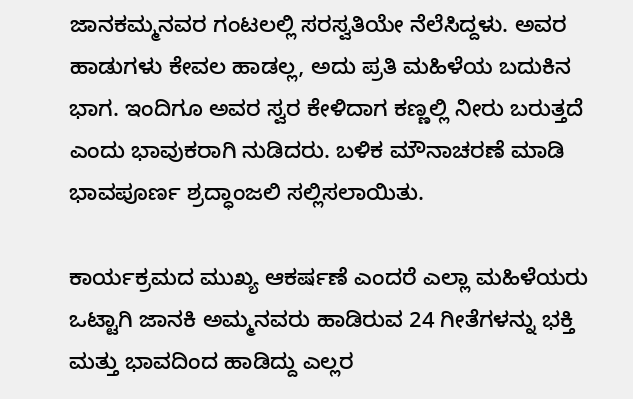ಜಾನಕಮ್ಮನವರ ಗಂಟಲಲ್ಲಿ ಸರಸ್ವತಿಯೇ ನೆಲೆಸಿದ್ದಳು. ಅವರ ಹಾಡುಗಳು ಕೇವಲ ಹಾಡಲ್ಲ, ಅದು ಪ್ರತಿ ಮಹಿಳೆಯ ಬದುಕಿನ ಭಾಗ. ಇಂದಿಗೂ ಅವರ ಸ್ವರ ಕೇಳಿದಾಗ ಕಣ್ಣಲ್ಲಿ ನೀರು ಬರುತ್ತದೆ ಎಂದು ಭಾವುಕರಾಗಿ ನುಡಿದರು. ಬಳಿಕ ಮೌನಾಚರಣೆ ಮಾಡಿ ಭಾವಪೂರ್ಣ ಶ್ರದ್ಧಾಂಜಲಿ ಸಲ್ಲಿಸಲಾಯಿತು.

ಕಾರ್ಯಕ್ರಮದ ಮುಖ್ಯ ಆಕರ್ಷಣೆ ಎಂದರೆ ಎಲ್ಲಾ ಮಹಿಳೆಯರು ಒಟ್ಟಾಗಿ ಜಾನಕಿ ಅಮ್ಮನವರು ಹಾಡಿರುವ 24 ಗೀತೆಗಳನ್ನು ಭಕ್ತಿ ಮತ್ತು ಭಾವದಿಂದ ಹಾಡಿದ್ದು ಎಲ್ಲರ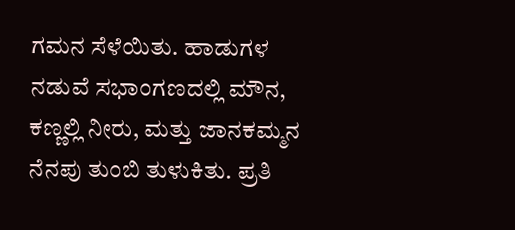ಗಮನ ಸೆಳೆಯಿತು. ಹಾಡುಗಳ ನಡುವೆ ಸಭಾಂಗಣದಲ್ಲಿ ಮೌನ, ಕಣ್ಣಲ್ಲಿ ನೀರು, ಮತ್ತು ಜಾನಕಮ್ಮನ ನೆನಪು ತುಂಬಿ ತುಳುಕಿತು. ಪ್ರತಿ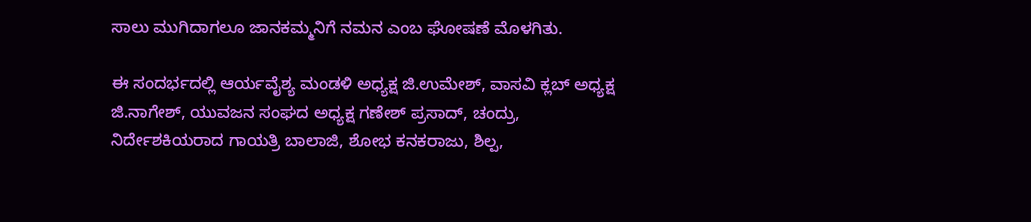ಸಾಲು ಮುಗಿದಾಗಲೂ ಜಾನಕಮ್ಮನಿಗೆ ನಮನ ಎಂಬ ಘೋಷಣೆ ಮೊಳಗಿತು.

ಈ ಸಂದರ್ಭದಲ್ಲಿ ಆರ್ಯವೈಶ್ಯ ಮಂಡಳಿ ಅಧ್ಯಕ್ಷ ಜಿ.ಉಮೇಶ್, ವಾಸವಿ ಕ್ಲಬ್ ಅಧ್ಯಕ್ಷ ಜಿ.ನಾಗೇಶ್, ಯುವಜನ ಸಂಘದ ಅಧ್ಯಕ್ಷ ಗಣೇಶ್ ಪ್ರಸಾದ್, ಚಂದ್ರು, ನಿರ್ದೇಶಕಿಯರಾದ ಗಾಯತ್ರಿ ಬಾಲಾಜಿ, ಶೋಭ ಕನಕರಾಜು, ಶಿಲ್ಪ,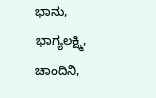ಭಾನು, ಭಾಗ್ಯಲಕ್ಷ್ಮಿ, ಚಾಂದಿನಿ,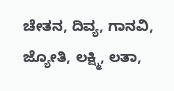ಚೇತನ, ದಿವ್ಯ, ಗಾನವಿ, ಜ್ಯೋತಿ, ಲಕ್ಷ್ಮಿ, ಲತಾ,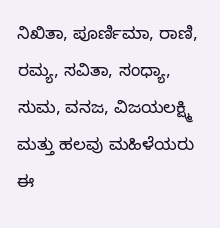ನಿಖಿತಾ, ಪೂರ್ಣಿಮಾ, ರಾಣಿ, ರಮ್ಯ, ಸವಿತಾ, ಸಂಧ್ಯಾ, ಸುಮ, ವನಜ, ವಿಜಯಲಕ್ಷ್ಮಿ ಮತ್ತು ಹಲವು ಮಹಿಳೆಯರು ಈ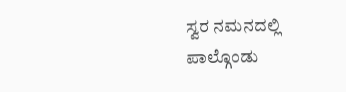ಸ್ವರ ನಮನದಲ್ಲಿ ಪಾಲ್ಗೊಂಡು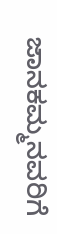ಜಾನಕಮ್ಮನವರಿಗೆ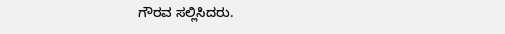ಗೌರವ ಸಲ್ಲಿಸಿದರು.